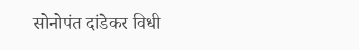सोनोपंत दांडेकर विधी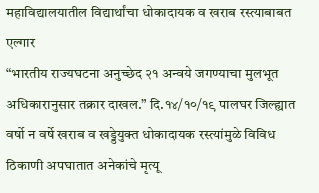महाविद्यालयातील विद्यार्थांचा धोकादायक व खराब रस्त्याबाबत एल्गार
“भारतीय राज्यघटना अनुच्छेद २१ अन्वये जगण्याचा मुलभूत अधिकारानुसार तक्रार दाखल.” दि.१४/१०/१९ पालघर जिल्ह्यात वर्षो न वर्षे खराब व खड्डेयुक्त धोकादायक रस्त्यांमुळे विविध ठिकाणी अपघातात अनेकांचे मृत्यू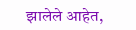झालेले आहेत,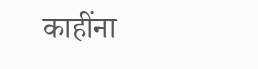काहींना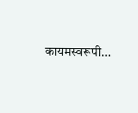कायमस्वरूपी…